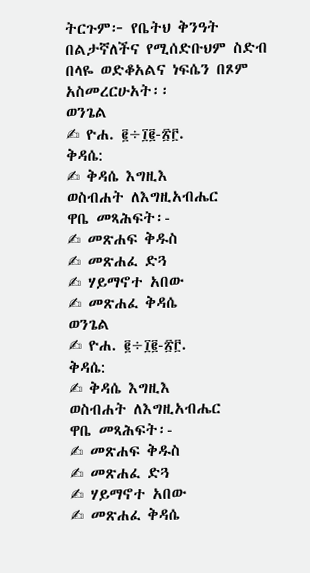ትርጉም፦ የቤትህ ቅንዓት በልታኛለችና የሚሰድቡህም ስድብ በላዬ ወድቆአልና ነፍሴን በጾም አስመረርሁአት፡፡
ወንጌል
✍ ዮሐ. ፪÷፲፪-፳፫.
ቅዳሴ:
✍ ቅዳሴ እግዚእ
ወስብሐት ለእግዚአብሔር
ዋቤ መጻሕፍት፡-
✍ መጽሐፍ ቅዱስ
✍ መጽሐፈ ድጓ
✍ ሃይማኖተ አበው
✍ መጽሐፈ ቅዳሴ
ወንጌል
✍ ዮሐ. ፪÷፲፪-፳፫.
ቅዳሴ:
✍ ቅዳሴ እግዚእ
ወስብሐት ለእግዚአብሔር
ዋቤ መጻሕፍት፡-
✍ መጽሐፍ ቅዱስ
✍ መጽሐፈ ድጓ
✍ ሃይማኖተ አበው
✍ መጽሐፈ ቅዳሴ